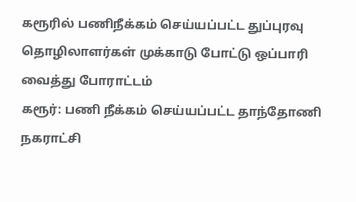கரூரில் பணிநீக்கம் செய்யப்பட்ட துப்புரவு தொழிலாளர்கள் முக்காடு போட்டு ஒப்பாரி வைத்து போராட்டம்
கரூர்: பணி நீக்கம் செய்யப்பட்ட தாந்தோணி நகராட்சி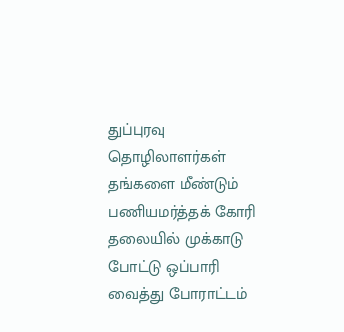துப்புரவு தொழிலாளர்கள் தங்களை மீண்டும் பணியமர்த்தக் கோரி தலையில் முக்காடு போட்டு ஒப்பாரி வைத்து போராட்டம்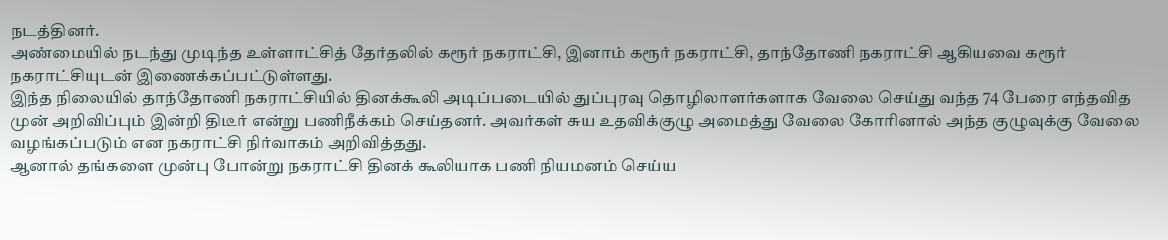நடத்தினர்.
அண்மையில் நடந்து முடிந்த உள்ளாட்சித் தேர்தலில் கரூர் நகராட்சி, இனாம் கரூர் நகராட்சி, தாந்தோணி நகராட்சி ஆகியவை கரூர் நகராட்சியுடன் இணைக்கப்பட்டுள்ளது.
இந்த நிலையில் தாந்தோணி நகராட்சியில் தினக்கூலி அடிப்படையில் துப்புரவு தொழிலாளர்களாக வேலை செய்து வந்த 74 பேரை எந்தவித முன் அறிவிப்பும் இன்றி திடீர் என்று பணிநீக்கம் செய்தனர். அவர்கள் சுய உதவிக்குழு அமைத்து வேலை கோரினால் அந்த குழுவுக்கு வேலை வழங்கப்படும் என நகராட்சி நிர்வாகம் அறிவித்தது.
ஆனால் தங்களை முன்பு போன்று நகராட்சி தினக் கூலியாக பணி நியமனம் செய்ய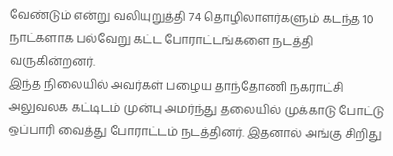வேண்டும் என்று வலியுறுத்தி 74 தொழிலாளர்களும் கடந்த 10 நாட்களாக பல்வேறு கட்ட போராட்டங்களை நடத்தி வருகின்றனர்.
இந்த நிலையில் அவர்கள் பழைய தாந்தோணி நகராட்சி அலுவலக கட்டிடம் முன்பு அமர்ந்து தலையில் முக்காடு போட்டு ஒப்பாரி வைத்து போராட்டம் நடத்தினர். இதனால் அங்கு சிறிது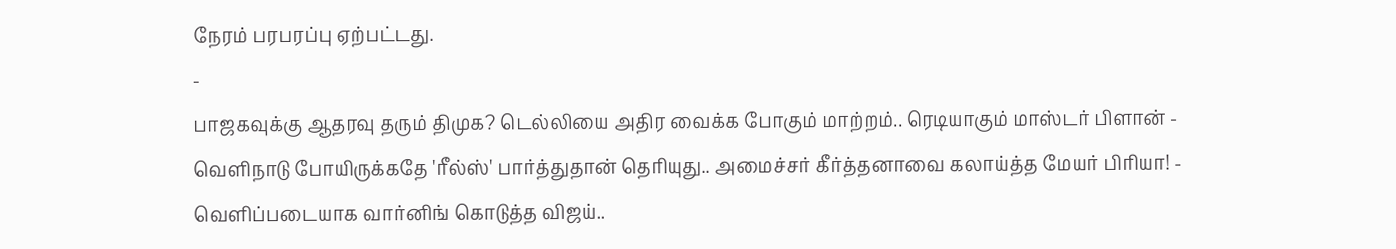நேரம் பரபரப்பு ஏற்பட்டது.
-
பாஜகவுக்கு ஆதரவு தரும் திமுக? டெல்லியை அதிர வைக்க போகும் மாற்றம்.. ரெடியாகும் மாஸ்டர் பிளான் -
வெளிநாடு போயிருக்கதே 'ரீல்ஸ்' பார்த்துதான் தெரியுது.. அமைச்சர் கீர்த்தனாவை கலாய்த்த மேயர் பிரியா! -
வெளிப்படையாக வார்னிங் கொடுத்த விஜய்..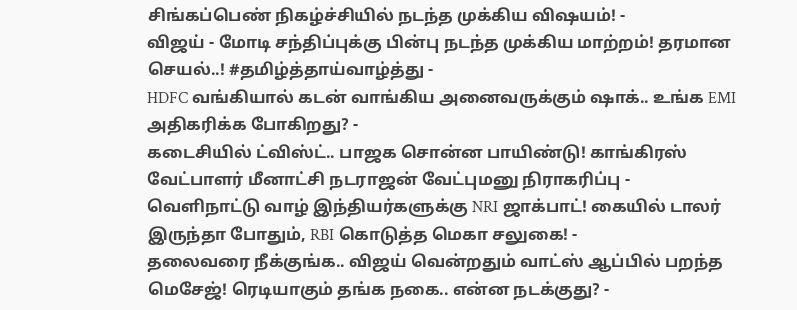சிங்கப்பெண் நிகழ்ச்சியில் நடந்த முக்கிய விஷயம்! -
விஜய் - மோடி சந்திப்புக்கு பின்பு நடந்த முக்கிய மாற்றம்! தரமான செயல்..! #தமிழ்த்தாய்வாழ்த்து -
HDFC வங்கியால் கடன் வாங்கிய அனைவருக்கும் ஷாக்.. உங்க EMI அதிகரிக்க போகிறது? -
கடைசியில் ட்விஸ்ட்.. பாஜக சொன்ன பாயிண்டு! காங்கிரஸ் வேட்பாளர் மீனாட்சி நடராஜன் வேட்புமனு நிராகரிப்பு -
வெளிநாட்டு வாழ் இந்தியர்களுக்கு NRI ஜாக்பாட்! கையில் டாலர் இருந்தா போதும், RBI கொடுத்த மெகா சலுகை! -
தலைவரை நீக்குங்க.. விஜய் வென்றதும் வாட்ஸ் ஆப்பில் பறந்த மெசேஜ்! ரெடியாகும் தங்க நகை.. என்ன நடக்குது? -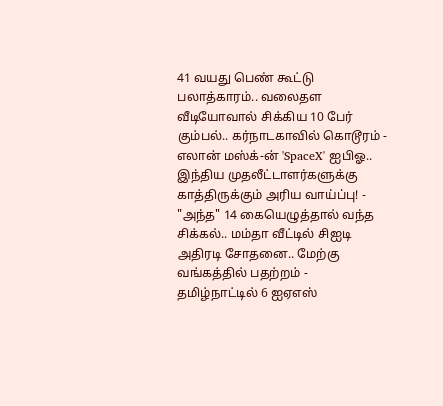41 வயது பெண் கூட்டு பலாத்காரம்.. வலைதள வீடியோவால் சிக்கிய 10 பேர் கும்பல்.. கர்நாடகாவில் கொடூரம் -
எலான் மஸ்க்-ன் 'SpaceX' ஐபிஓ.. இந்திய முதலீட்டாளர்களுக்கு காத்திருக்கும் அரிய வாய்ப்பு! -
"அந்த" 14 கையெழுத்தால் வந்த சிக்கல்.. மம்தா வீட்டில் சிஐடி அதிரடி சோதனை.. மேற்கு வங்கத்தில் பதற்றம் -
தமிழ்நாட்டில் 6 ஐஏஎஸ்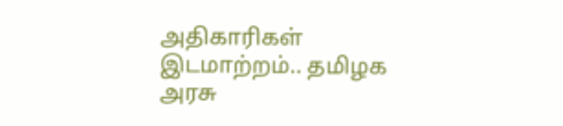அதிகாரிகள் இடமாற்றம்.. தமிழக அரசு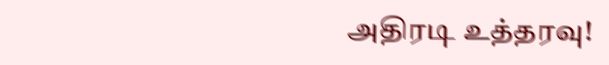அதிரடி உத்தரவு!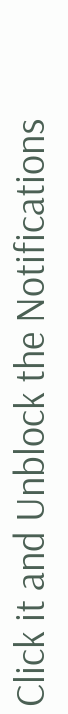Click it and Unblock the Notifications